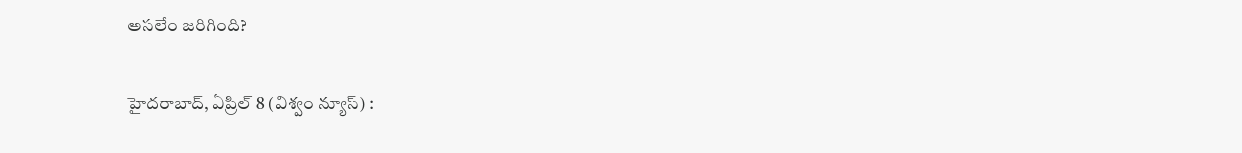అసలేం జరిగింది?

హైదరాబాద్‌, ఏప్రిల్‌ 8 (విశ్వం న్యూస్) :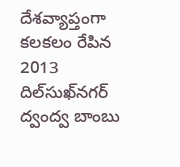దేశవ్యాప్తంగా కలకలం రేపిన 2013 దిల్‌సుఖ్‌నగర్‌ ద్వంద్వ బాంబు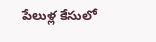పేలుళ్ల కేసులో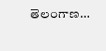తెలంగాణ…